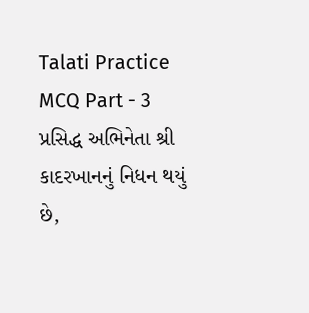Talati Practice MCQ Part - 3
પ્રસિદ્ધ અભિનેતા શ્રી કાદરખાનનું નિધન થયું છે,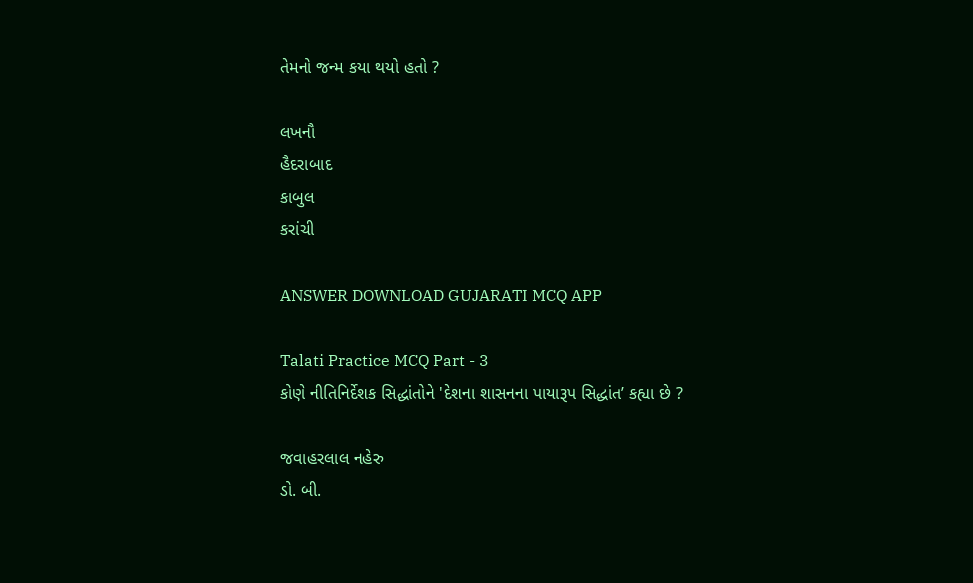તેમનો જન્મ કયા થયો હતો ?

લખનૌ
હૈદરાબાદ
કાબુલ
કરાંચી

ANSWER DOWNLOAD GUJARATI MCQ APP

Talati Practice MCQ Part - 3
કોણે નીતિનિર્દેશક સિદ્ધાંતોને 'દેશના શાસનના પાયારૂપ સિદ્ધાંત’ કહ્યા છે ?

જવાહરલાલ નહેરુ
ડો. બી.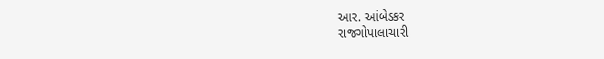આર. આંબેડકર
રાજગોપાલાચારી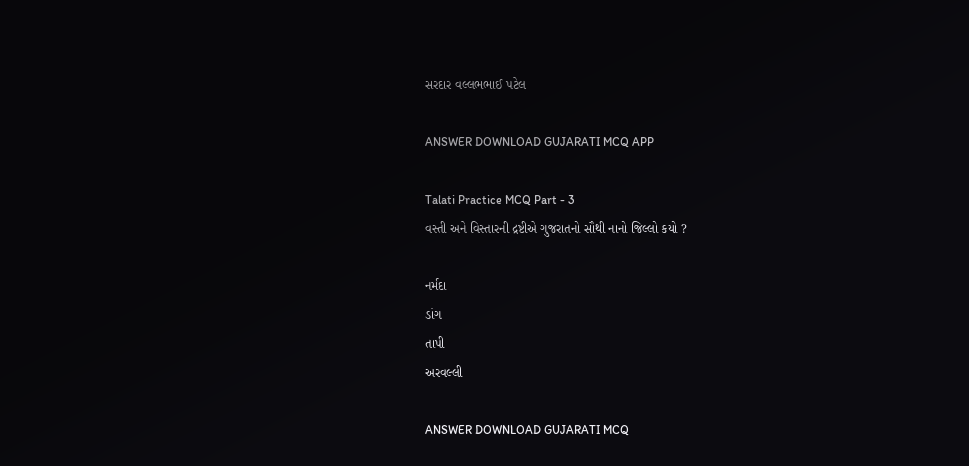સરદાર વલ્લભભાઈ પટેલ

ANSWER DOWNLOAD GUJARATI MCQ APP

Talati Practice MCQ Part - 3
વસ્તી અને વિસ્તારની દ્રષ્ટીએ ગુજરાતનો સૌથી નાનો જિલ્લો કયો ?

નર્મદા
ડાંગ
તાપી
અરવલ્લી

ANSWER DOWNLOAD GUJARATI MCQ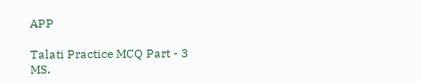APP

Talati Practice MCQ Part - 3
MS.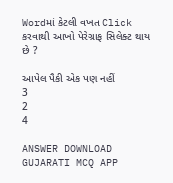Wordમાં કેટલી વખત Click કરવાથી આખો પેરેગ્રાફ સિલેક્ટ થાય છે ?

આપેલ પૈકી એક પણ નહીં
3
2
4

ANSWER DOWNLOAD GUJARATI MCQ APP